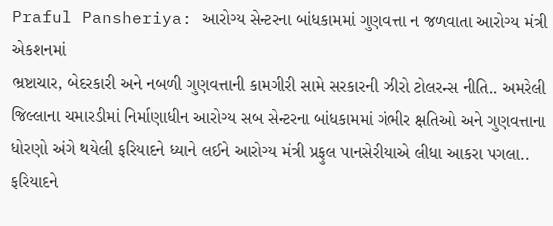Praful Pansheriya: આરોગ્ય સેન્ટરના બાંધકામમાં ગુણવત્તા ન જળવાતા આરોગ્ય મંત્રી એકશનમાં
ભ્રષ્ટાચાર, બેદરકારી અને નબળી ગુણવત્તાની કામગીરી સામે સરકારની ઝીરો ટોલરન્સ નીતિ.. અમરેલી જિલ્લાના ચમારડીમાં નિર્માણાધીન આરોગ્ય સબ સેન્ટરના બાંધકામમાં ગંભીર ક્ષતિઓ અને ગુણવત્તાના ધોરણો અંગે થયેલી ફરિયાદને ધ્યાને લઈને આરોગ્ય મંત્રી પ્રફુલ પાનસેરીયાએ લીધા આકરા પગલા.. ફરિયાદને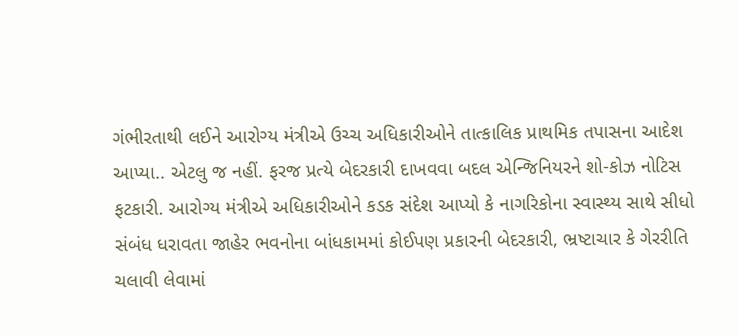ગંભીરતાથી લઈને આરોગ્ય મંત્રીએ ઉચ્ચ અધિકારીઓને તાત્કાલિક પ્રાથમિક તપાસના આદેશ આપ્યા.. એટલુ જ નહીં. ફરજ પ્રત્યે બેદરકારી દાખવવા બદલ એન્જિનિયરને શો-કોઝ નોટિસ ફટકારી. આરોગ્ય મંત્રીએ અધિકારીઓને કડક સંદેશ આપ્યો કે નાગરિકોના સ્વાસ્થ્ય સાથે સીધો સંબંધ ધરાવતા જાહેર ભવનોના બાંધકામમાં કોઈપણ પ્રકારની બેદરકારી, ભ્રષ્ટાચાર કે ગેરરીતિ ચલાવી લેવામાં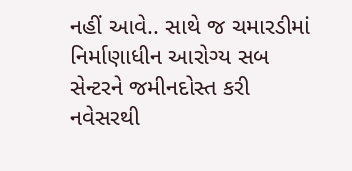નહીં આવે.. સાથે જ ચમારડીમાં નિર્માણાધીન આરોગ્ય સબ સેન્ટરને જમીનદોસ્ત કરી નવેસરથી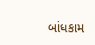બાંધકામ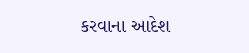કરવાના આદેશ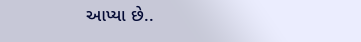આપ્યા છે..